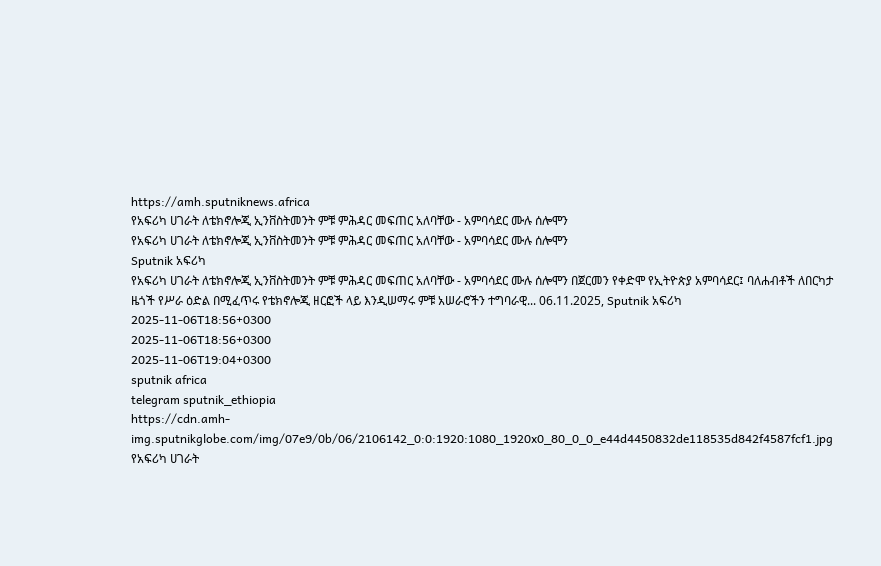https://amh.sputniknews.africa
የአፍሪካ ሀገራት ለቴክኖሎጂ ኢንቨስትመንት ምቹ ምሕዳር መፍጠር አለባቸው - አምባሳደር ሙሉ ሰሎሞን
የአፍሪካ ሀገራት ለቴክኖሎጂ ኢንቨስትመንት ምቹ ምሕዳር መፍጠር አለባቸው - አምባሳደር ሙሉ ሰሎሞን
Sputnik አፍሪካ
የአፍሪካ ሀገራት ለቴክኖሎጂ ኢንቨስትመንት ምቹ ምሕዳር መፍጠር አለባቸው - አምባሳደር ሙሉ ሰሎሞን በጀርመን የቀድሞ የኢትዮጵያ አምባሳደር፤ ባለሐብቶች ለበርካታ ዜጎች የሥራ ዕድል በሚፈጥሩ የቴክኖሎጂ ዘርፎች ላይ እንዲሠማሩ ምቹ አሠራሮችን ተግባራዊ... 06.11.2025, Sputnik አፍሪካ
2025-11-06T18:56+0300
2025-11-06T18:56+0300
2025-11-06T19:04+0300
sputnik africa
telegram sputnik_ethiopia
https://cdn.amh-img.sputnikglobe.com/img/07e9/0b/06/2106142_0:0:1920:1080_1920x0_80_0_0_e44d4450832de118535d842f4587fcf1.jpg
የአፍሪካ ሀገራት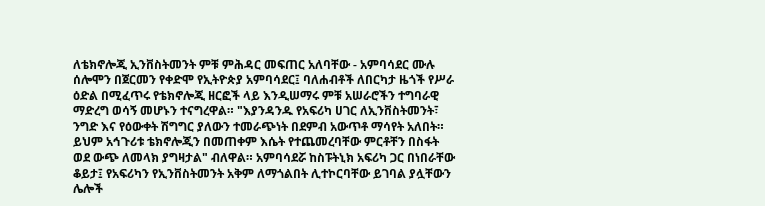ለቴክኖሎጂ ኢንቨስትመንት ምቹ ምሕዳር መፍጠር አለባቸው - አምባሳደር ሙሉ ሰሎሞን በጀርመን የቀድሞ የኢትዮጵያ አምባሳደር፤ ባለሐብቶች ለበርካታ ዜጎች የሥራ ዕድል በሚፈጥሩ የቴክኖሎጂ ዘርፎች ላይ እንዲሠማሩ ምቹ አሠራሮችን ተግባራዊ ማድረግ ወሳኝ መሆኑን ተናግረዋል። "እያንዳንዱ የአፍሪካ ሀገር ለኢንቨስትመንት፣ ንግድ እና የዕውቀት ሽግግር ያለውን ተመራጭነት በደምብ አውጥቶ ማሳየት አለበት። ይህም አኅጉሪቱ ቴክኖሎጂን በመጠቀም እሴት የተጨመረባቸው ምርቶቸን በስፋት ወደ ውጭ ለመላክ ያግዛታል" ብለዋል። አምባሳደሯ ከስፑትኒክ አፍሪካ ጋር በነበራቸው ቆይታ፤ የአፍሪካን የኢንቨስትመንት አቅም ለማጎልበት ሊተኮርባቸው ይገባል ያሏቸውን ሌሎች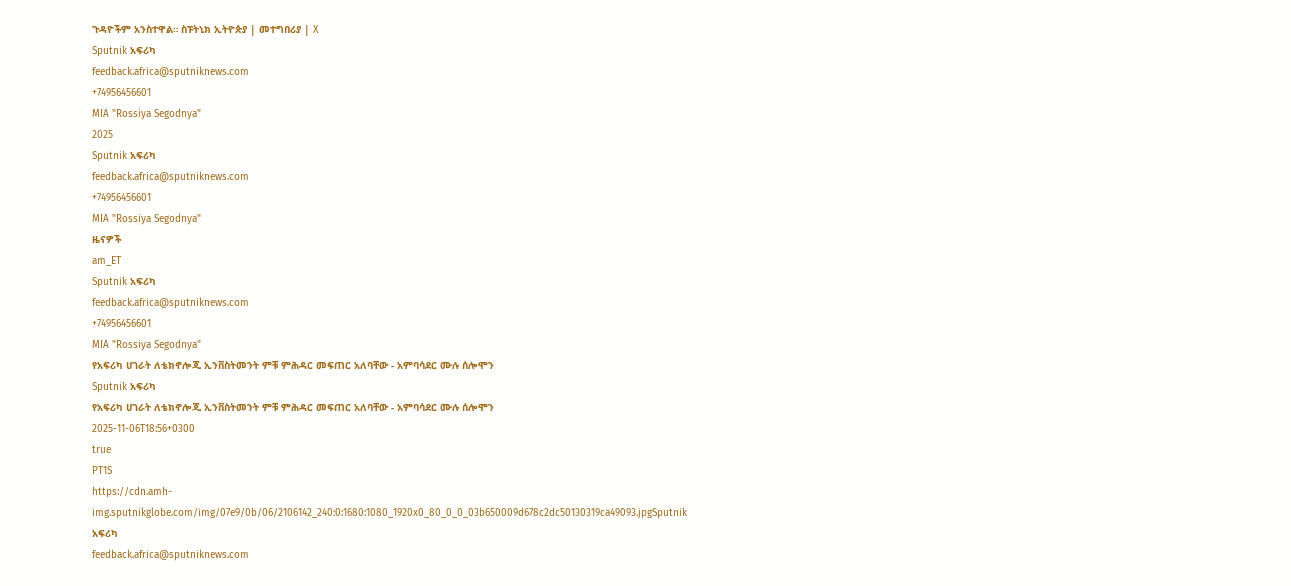ጉዳዮችም አንስተዋል። ስፑትኒክ ኢትዮጵያ | መተግበሪያ | X
Sputnik አፍሪካ
feedback.africa@sputniknews.com
+74956456601
MIA "Rossiya Segodnya"
2025
Sputnik አፍሪካ
feedback.africa@sputniknews.com
+74956456601
MIA "Rossiya Segodnya"
ዜናዎች
am_ET
Sputnik አፍሪካ
feedback.africa@sputniknews.com
+74956456601
MIA "Rossiya Segodnya"
የአፍሪካ ሀገራት ለቴክኖሎጂ ኢንቨስትመንት ምቹ ምሕዳር መፍጠር አለባቸው - አምባሳደር ሙሉ ሰሎሞን
Sputnik አፍሪካ
የአፍሪካ ሀገራት ለቴክኖሎጂ ኢንቨስትመንት ምቹ ምሕዳር መፍጠር አለባቸው - አምባሳደር ሙሉ ሰሎሞን
2025-11-06T18:56+0300
true
PT1S
https://cdn.amh-img.sputnikglobe.com/img/07e9/0b/06/2106142_240:0:1680:1080_1920x0_80_0_0_03b650009d678c2dc50130319ca49093.jpgSputnik አፍሪካ
feedback.africa@sputniknews.com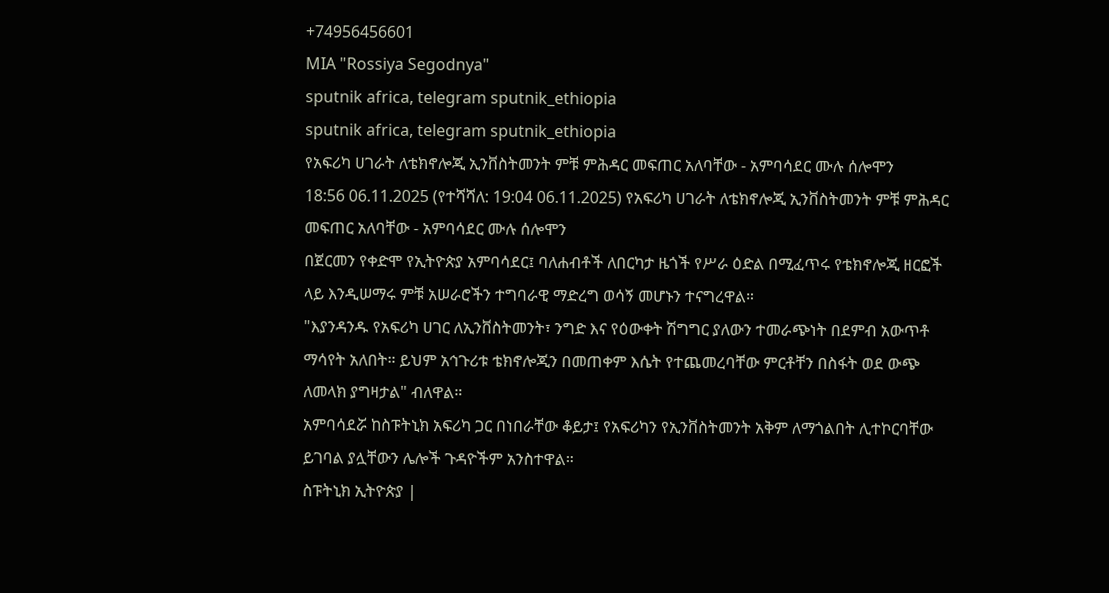+74956456601
MIA "Rossiya Segodnya"
sputnik africa, telegram sputnik_ethiopia
sputnik africa, telegram sputnik_ethiopia
የአፍሪካ ሀገራት ለቴክኖሎጂ ኢንቨስትመንት ምቹ ምሕዳር መፍጠር አለባቸው - አምባሳደር ሙሉ ሰሎሞን
18:56 06.11.2025 (የተሻሻለ: 19:04 06.11.2025) የአፍሪካ ሀገራት ለቴክኖሎጂ ኢንቨስትመንት ምቹ ምሕዳር መፍጠር አለባቸው - አምባሳደር ሙሉ ሰሎሞን
በጀርመን የቀድሞ የኢትዮጵያ አምባሳደር፤ ባለሐብቶች ለበርካታ ዜጎች የሥራ ዕድል በሚፈጥሩ የቴክኖሎጂ ዘርፎች ላይ እንዲሠማሩ ምቹ አሠራሮችን ተግባራዊ ማድረግ ወሳኝ መሆኑን ተናግረዋል።
"እያንዳንዱ የአፍሪካ ሀገር ለኢንቨስትመንት፣ ንግድ እና የዕውቀት ሽግግር ያለውን ተመራጭነት በደምብ አውጥቶ ማሳየት አለበት። ይህም አኅጉሪቱ ቴክኖሎጂን በመጠቀም እሴት የተጨመረባቸው ምርቶቸን በስፋት ወደ ውጭ ለመላክ ያግዛታል" ብለዋል።
አምባሳደሯ ከስፑትኒክ አፍሪካ ጋር በነበራቸው ቆይታ፤ የአፍሪካን የኢንቨስትመንት አቅም ለማጎልበት ሊተኮርባቸው ይገባል ያሏቸውን ሌሎች ጉዳዮችም አንስተዋል።
ስፑትኒክ ኢትዮጵያ |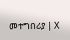መተግበሪያ | X